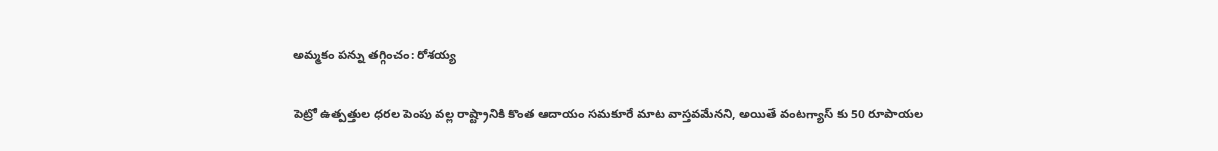అమ్మకం పన్ను తగ్గించం: రోశయ్య

పెట్రో ఉత్పత్తుల ధరల పెంపు వల్ల రాష్ట్రానికి కొంత ఆదాయం సమకూరే మాట వాస్తవమేనని, అయితే వంటగ్యాస్ కు 50 రూపాయల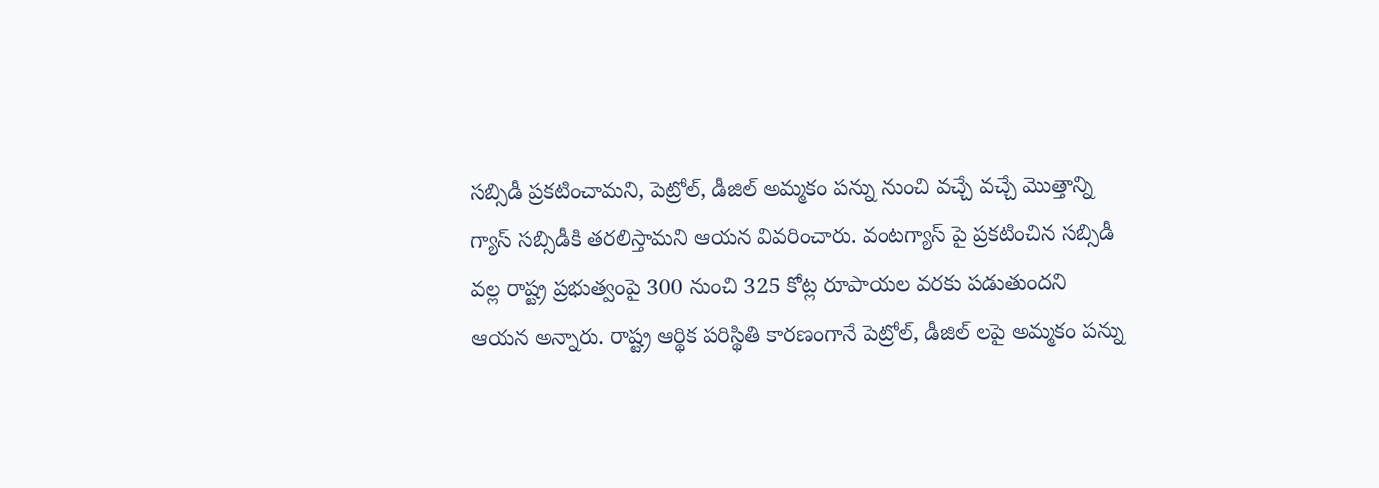సబ్సిడీ ప్రకటించామని, పెట్రోల్, డీజిల్ అమ్మకం పన్ను నుంచి వచ్చే వచ్చే మొత్తాన్ని గ్యాస్ సబ్సిడీకి తరలిస్తామని ఆయన వివరించారు. వంటగ్యాస్ పై ప్రకటించిన సబ్సిడీ వల్ల రాష్ట్ర ప్రభుత్వంపై 300 నుంచి 325 కోట్ల రూపాయల వరకు పడుతుందని ఆయన అన్నారు. రాష్ట్ర ఆర్థిక పరిస్థితి కారణంగానే పెట్రోల్, డీజిల్ లపై అమ్మకం పన్ను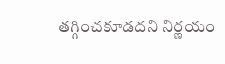తగ్గించకూడదని నిర్ణయం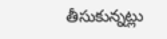తీసుకున్నట్లు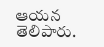ఆయన తెలిపారు.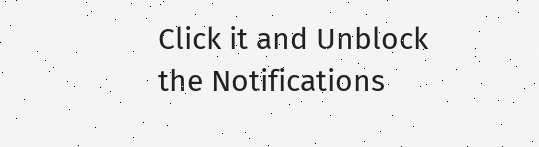Click it and Unblock the Notifications